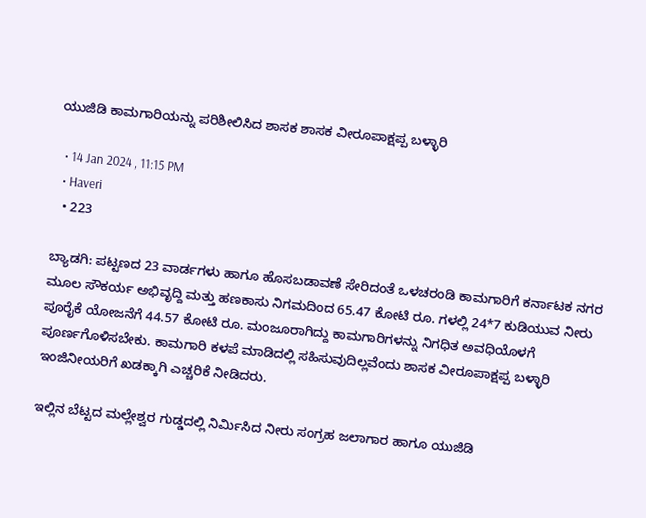ಯುಜಿಡಿ ಕಾಮಗಾರಿಯನ್ನು ಪರಿಶೀಲಿಸಿದ ಶಾಸಕ ಶಾಸಕ ವೀರೂಪಾಕ್ಷಪ್ಪ ಬಳ್ಳಾರಿ

  • 14 Jan 2024 , 11:15 PM
  • Haveri
  • 223

ಬ್ಯಾಡಗಿ: ಪಟ್ಟಣದ 23 ವಾರ್ಡಗಳು ಹಾಗೂ ಹೊಸಬಡಾವಣೆ ಸೇರಿದಂತೆ ಒಳಚರಂಡಿ ಕಾಮಗಾರಿಗೆ ಕರ್ನಾಟಕ ನಗರ ಮೂಲ ಸೌಕರ್ಯ ಅಭಿವೃದ್ದಿ ಮತ್ತು ಹಣಕಾಸು ನಿಗಮದಿಂದ 65.47 ಕೋಟಿ ರೂ. ಗಳಲ್ಲಿ 24*7 ಕುಡಿಯುವ ನೀರು ಪೂರೈಕೆ ಯೋಜನೆಗೆ 44.57 ಕೋಟಿ ರೂ. ಮಂಜೂರಾಗಿದ್ದು ಕಾಮಗಾರಿಗಳನ್ನು ನಿಗಧಿತ ಅವಧಿಯೊಳಗೆ ಪೂರ್ಣಗೊಳಿಸಬೇಕು. ಕಾಮಗಾರಿ ಕಳಪೆ ಮಾಡಿದಲ್ಲಿ ಸಹಿಸುವುದಿಲ್ಲವೆಂದು ಶಾಸಕ ವೀರೂಪಾಕ್ಷಪ್ಪ ಬಳ್ಳಾರಿ ಇಂಜಿನೀಯರಿಗೆ ಖಡಕ್ಕಾಗಿ ಎಚ್ಚರಿಕೆ ನೀಡಿದರು.

ಇಲ್ಲಿನ ಬೆಟ್ಟದ ಮಲ್ಲೇಶ್ವರ ಗುಡ್ಡದಲ್ಲಿ ನಿರ್ಮಿಸಿದ ನೀರು ಸಂಗ್ರಹ ಜಲಾಗಾರ ಹಾಗೂ ಯುಜಿಡಿ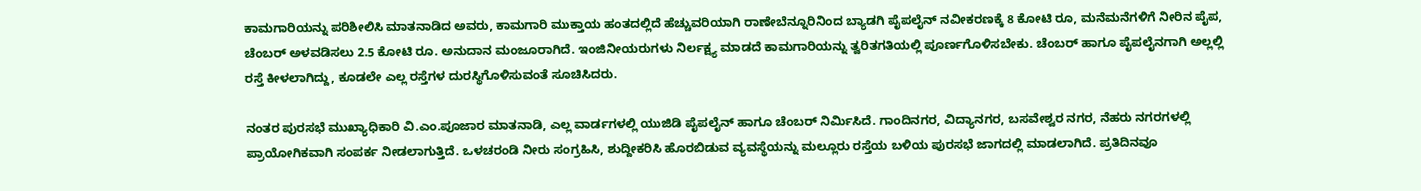ಕಾಮಗಾರಿಯನ್ನು ಪರಿಶೀಲಿಸಿ ಮಾತನಾಡಿದ ಅವರು, ಕಾಮಗಾರಿ ಮುಕ್ತಾಯ ಹಂತದಲ್ಲಿದೆ ಹೆಚ್ಚುವರಿಯಾಗಿ ರಾಣೇಬೆನ್ನೂರಿನಿಂದ ಬ್ಯಾಡಗಿ ಪೈಪಲೈನ್ ನವೀಕರಣಕ್ಕೆ 8 ಕೋಟಿ ರೂ, ಮನೆಮನೆಗಳಿಗೆ ನೀರಿನ ಪೈಪ, ಚೆಂಬರ್ ಅಳವಡಿಸಲು 2.5 ಕೋಟಿ ರೂ. ಅನುದಾನ ಮಂಜೂರಾಗಿದೆ. ಇಂಜಿನೀಯರುಗಳು ನಿರ್ಲಕ್ಷ್ಯ ಮಾಡದೆ ಕಾಮಗಾರಿಯನ್ನು ತ್ವರಿತಗತಿಯಲ್ಲಿ ಪೂರ್ಣಗೊಳಿಸಬೇಕು. ಚೆಂಬರ್ ಹಾಗೂ ಪೈಪಲೈನಗಾಗಿ ಅಲ್ಲಲ್ಲಿ ರಸ್ತೆ ಕೀಳಲಾಗಿದ್ದು, ಕೂಡಲೇ ಎಲ್ಲ ರಸ್ತೆಗಳ ದುರಸ್ಥಿಗೊಳಿಸುವಂತೆ ಸೂಚಿಸಿದರು.

ನಂತರ ಪುರಸಭೆ ಮುಖ್ಯಾಧಿಕಾರಿ ವಿ.ಎಂ.ಪೂಜಾರ ಮಾತನಾಡಿ, ಎಲ್ಲ ವಾರ್ಡಗಳಲ್ಲಿ ಯುಜಿಡಿ ಪೈಪಲೈನ್ ಹಾಗೂ ಚೆಂಬರ್ ನಿರ್ಮಿಸಿದೆ. ಗಾಂದಿನಗರ, ವಿದ್ಯಾನಗರ, ಬಸವೇಶ್ವರ ನಗರ, ನೆಹರು ನಗರಗಳಲ್ಲಿ ಪ್ರಾಯೋಗಿಕವಾಗಿ ಸಂಪರ್ಕ ನೀಡಲಾಗುತ್ತಿದೆ. ಒಳಚರಂಡಿ ನೀರು ಸಂಗ್ರಹಿಸಿ, ಶುದ್ದೀಕರಿಸಿ ಹೊರಬಿಡುವ ವ್ಯವಸ್ಥೆಯನ್ನು ಮಲ್ಲೂರು ರಸ್ತೆಯ ಬಳಿಯ ಪುರಸಭೆ ಜಾಗದಲ್ಲಿ ಮಾಡಲಾಗಿದೆ. ಪ್ರತಿದಿನವೂ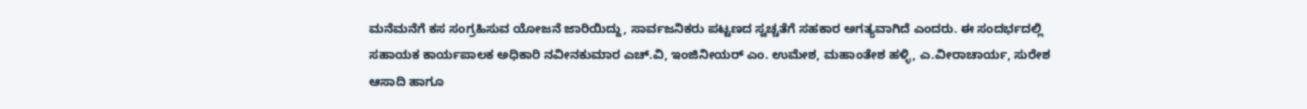ಮನೆಮನೆಗೆ ಕಸ ಸಂಗ್ರಹಿಸುವ ಯೋಜನೆ ಜಾರಿಯಿದ್ದು, ಸಾರ್ವಜನಿಕರು ಪಟ್ಟಣದ ಸ್ವಚ್ಚತೆಗೆ ಸಹಕಾರ ಅಗತ್ಯವಾಗಿದೆ ಎಂದರು. ಈ ಸಂದರ್ಭದಲ್ಲಿ ಸಹಾಯಕ ಕಾರ್ಯಪಾಲಕ ಅಧಿಕಾರಿ ನವೀನಕುಮಾರ ಎಚ್.ವಿ, ಇಂಜಿನೀಯರ್ ಎಂ. ಉಮೇಶ, ಮಹಾಂತೇಶ ಹಳ್ಳಿ, ಎ.ವೀರಾಚಾರ್ಯ, ಸುರೇಶ ಆಸಾದಿ ಹಾಗೂ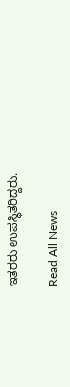ಇತರರು ಉಪಸ್ಥಿತರಿದ್ದರು.

Read All News